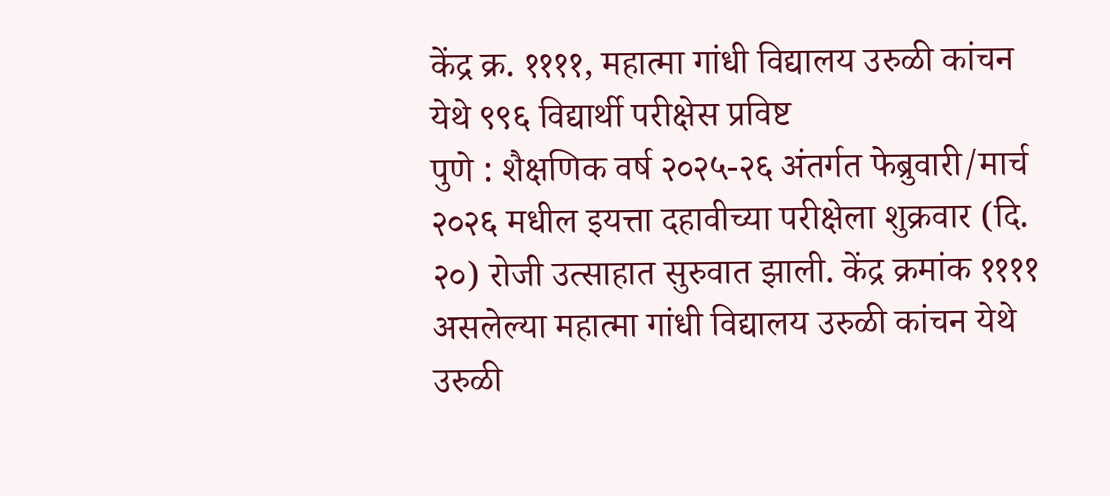केंद्र क्र. ११११, महात्मा गांधी विद्यालय उरुळी कांचन येथे ९९६ विद्यार्थी परीक्षेस प्रविष्ट
पुणे : शैक्षणिक वर्ष २०२५-२६ अंतर्गत फेब्रुवारी/मार्च २०२६ मधील इयत्ता दहावीच्या परीक्षेला शुक्रवार (दि. २०) रोजी उत्साहात सुरुवात झाली. केंद्र क्रमांक ११११ असलेल्या महात्मा गांधी विद्यालय उरुळी कांचन येथे उरुळी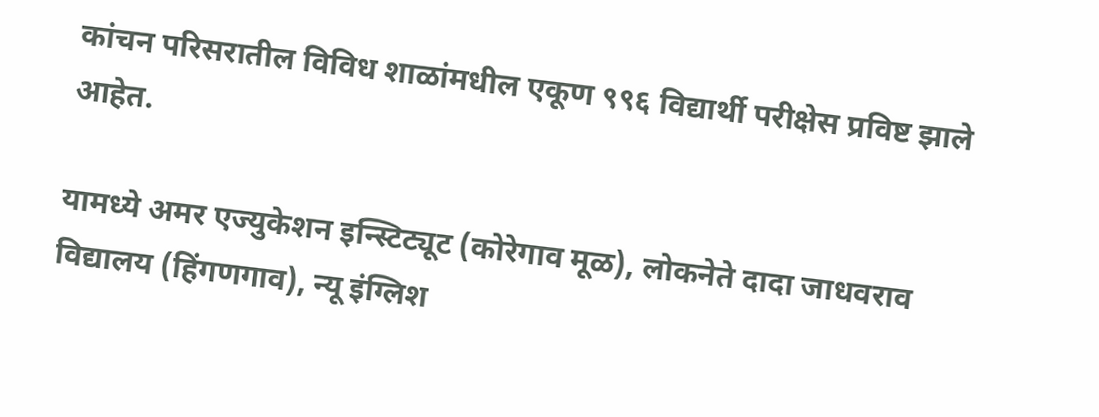कांचन परिसरातील विविध शाळांमधील एकूण ९९६ विद्यार्थी परीक्षेस प्रविष्ट झाले आहेत.

यामध्ये अमर एज्युकेशन इन्स्टिट्यूट (कोरेगाव मूळ), लोकनेते दादा जाधवराव विद्यालय (हिंगणगाव), न्यू इंग्लिश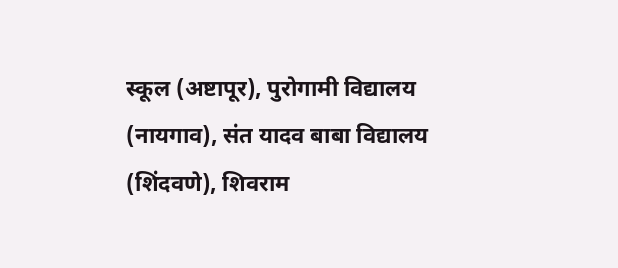स्कूल (अष्टापूर), पुरोगामी विद्यालय (नायगाव), संत यादव बाबा विद्यालय (शिंदवणे), शिवराम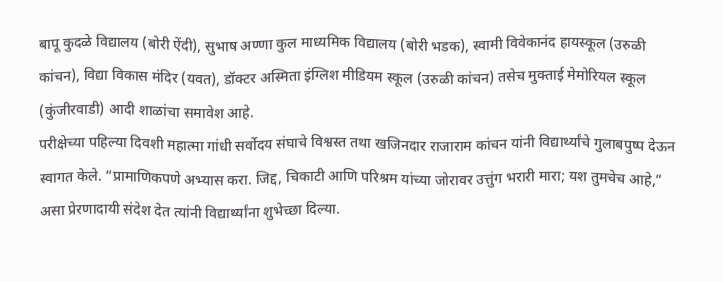बापू कुदळे विद्यालय (बोरी ऐंदी), सुभाष अण्णा कुल माध्यमिक विद्यालय (बोरी भडक), स्वामी विवेकानंद हायस्कूल (उरुळी कांचन), विद्या विकास मंदिर (यवत), डॉक्टर अस्मिता इंग्लिश मीडियम स्कूल (उरुळी कांचन) तसेच मुक्ताई मेमोरियल स्कूल (कुंजीरवाडी) आदी शाळांचा समावेश आहे.
परीक्षेच्या पहिल्या दिवशी महात्मा गांधी सर्वोदय संघाचे विश्वस्त तथा खजिनदार राजाराम कांचन यांनी विद्यार्थ्यांचे गुलाबपुष्प देऊन स्वागत केले. “प्रामाणिकपणे अभ्यास करा. जिद्द, चिकाटी आणि परिश्रम यांच्या जोरावर उत्तुंग भरारी मारा; यश तुमचेच आहे,” असा प्रेरणादायी संदेश देत त्यांनी विद्यार्थ्यांना शुभेच्छा दिल्या.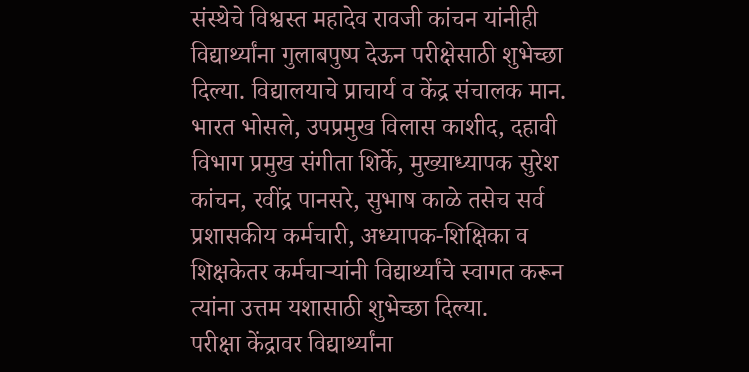संस्थेचे विश्वस्त महादेव रावजी कांचन यांनीही विद्यार्थ्यांना गुलाबपुष्प देऊन परीक्षेसाठी शुभेच्छा दिल्या. विद्यालयाचे प्राचार्य व केंद्र संचालक मान. भारत भोसले, उपप्रमुख विलास काशीद, दहावी विभाग प्रमुख संगीता शिर्के, मुख्याध्यापक सुरेश कांचन, रवींद्र पानसरे, सुभाष काळे तसेच सर्व प्रशासकीय कर्मचारी, अध्यापक-शिक्षिका व शिक्षकेतर कर्मचाऱ्यांनी विद्यार्थ्यांचे स्वागत करून त्यांना उत्तम यशासाठी शुभेच्छा दिल्या.
परीक्षा केंद्रावर विद्यार्थ्यांना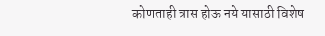कोणताही त्रास होऊ नये यासाठी विशेष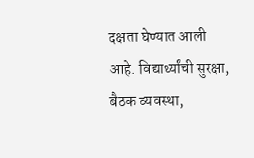दक्षता घेण्यात आली आहे. विद्यार्थ्यांची सुरक्षा, बैठक व्यवस्था,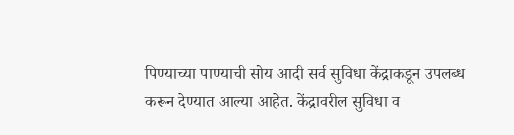पिण्याच्या पाण्याची सोय आदी सर्व सुविधा केंद्राकडून उपलब्ध करून देण्यात आल्या आहेत. केंद्रावरील सुविधा व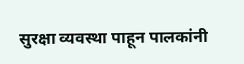सुरक्षा व्यवस्था पाहून पालकांनी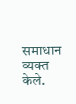समाधान व्यक्त केले.